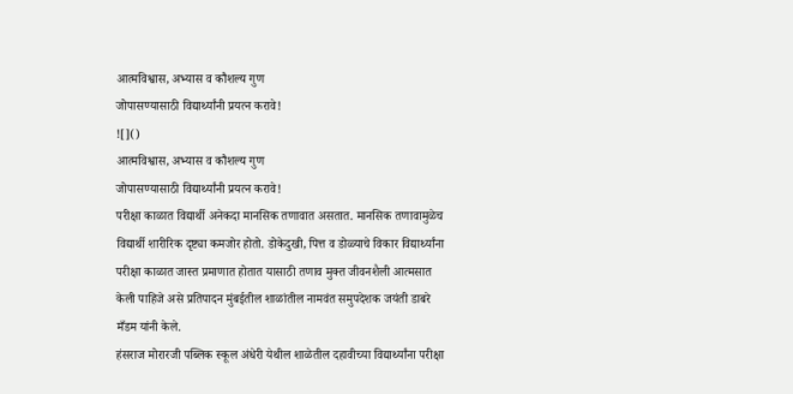आत्मविश्वास, अभ्यास व कौशल्य गुण
जोपासण्यासाठी विद्यार्थ्यांनी प्रयत्न करावे!
![]()
आत्मविश्वास, अभ्यास व कौशल्य गुण
जोपासण्यासाठी विद्यार्थ्यांनी प्रयत्न करावे!
परीक्षा काळात विद्यार्थी अनेकदा मानसिक तणावात असतात. मानसिक तणावामुळेच विद्यार्थी शारीरिक दृष्ट्या कमजोर होतो. डोकेदुखी, पित्त व डोळ्याचे विकार विद्यार्थ्यांना परीक्षा काळात जास्त प्रमाणात होतात यासाठी तणाव मुक्त जीवनशैली आत्मसात केली पाहिजे असे प्रतिपादन मुंबईतील शाळांतील नामवंत समुपदेशक जयंती डाबरे मँडम यांनी केले.
हंसराज मोरारजी पब्लिक स्कूल अंधेरी येथील शाळेतील दहावीच्या विद्यार्थ्यांना परीक्षा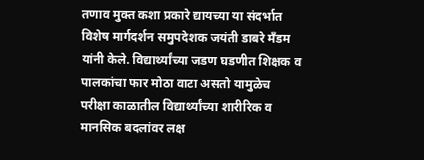तणाव मुक्त कशा प्रकारे द्यायच्या या संदर्भात विशेष मार्गदर्शन समुपदेशक जयंती डाबरे मँडम यांनी केले. विद्यार्थ्यांच्या जडण घडणीत शिक्षक व पालकांचा फार मोठा वाटा असतो यामुळेच परीक्षा काळातील विद्यार्थ्यांच्या शारीरिक व मानसिक बदलांवर लक्ष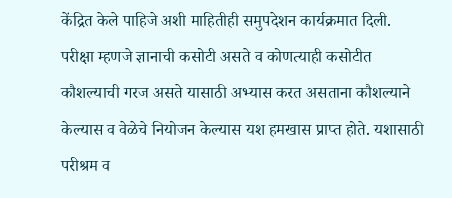केंद्रित केले पाहिजे अशी माहितीही समुपदेशन कार्यक्रमात दिली.
परीक्षा म्हणजे ज्ञानाची कसोटी असते व कोणत्याही कसोटीत कौशल्याची गरज असते यासाठी अभ्यास करत असताना कौशल्याने केल्यास व वेळेचे नियोजन केल्यास यश हमखास प्राप्त होते. यशासाठी परीश्रम व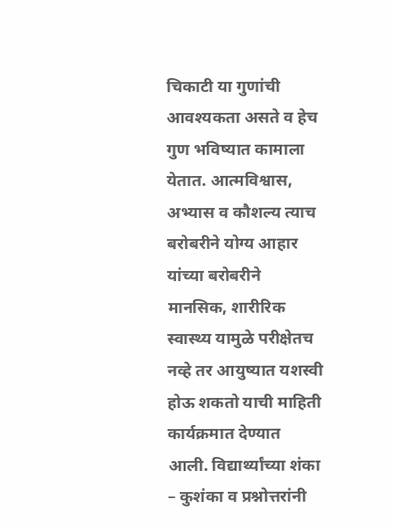चिकाटी या गुणांची आवश्यकता असते व हेच गुण भविष्यात कामाला येतात. आत्मविश्वास, अभ्यास व कौशल्य त्याच बरोबरीने योग्य आहार यांच्या बरोबरीने मानसिक, शारीरिक स्वास्थ्य यामुळे परीक्षेतच नव्हे तर आयुष्यात यशस्वी होऊ शकतो याची माहिती कार्यक्रमात देण्यात आली. विद्यार्थ्यांच्या शंका – कुशंका व प्रश्नोत्तरांनी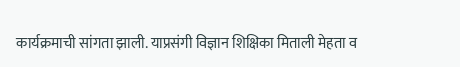कार्यक्रमाची सांगता झाली. याप्रसंगी विज्ञान शिक्षिका मिताली मेहता व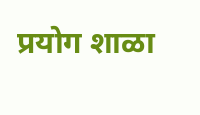प्रयोग शाळा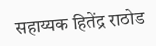सहाय्यक हितेंद्र राठोड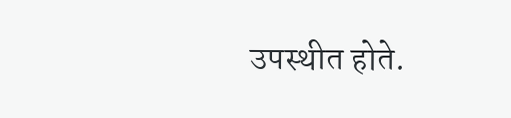उपस्थीत होते.